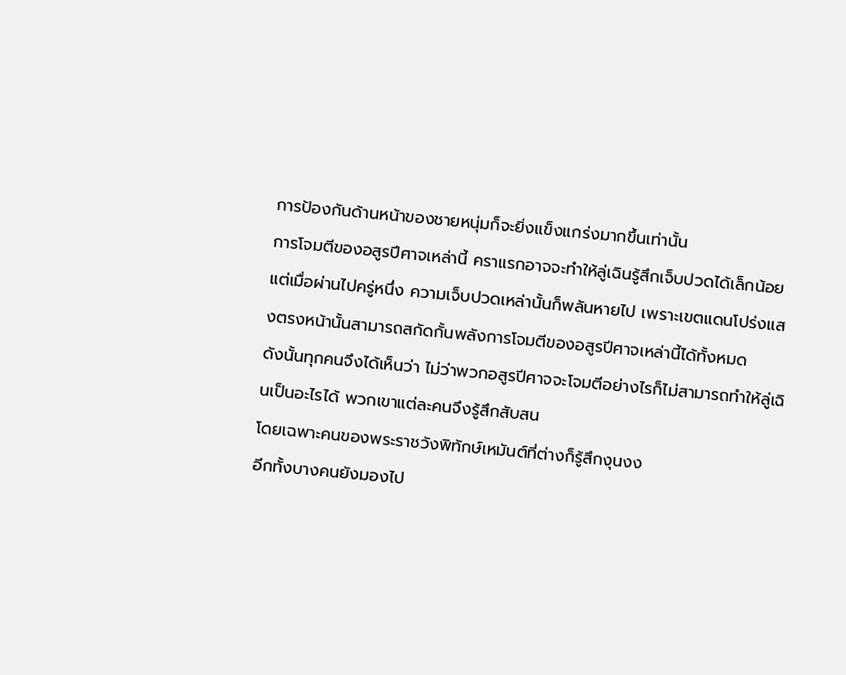การป้องกันด้านหน้าของชายหนุ่มก็จะยิ่งแข็งแกร่งมากขึ้นเท่านั้น
การโจมตีของอสูรปีศาจเหล่านี้ คราแรกอาจจะทำให้ลู่เฉินรู้สึกเจ็บปวดได้เล็กน้อย แต่เมื่อผ่านไปครู่หนึ่ง ความเจ็บปวดเหล่านั้นก็พลันหายไป เพราะเขตแดนโปร่งแสงตรงหน้านั้นสามารถสกัดกั้นพลังการโจมตีของอสูรปีศาจเหล่านี้ได้ทั้งหมด
ดังนั้นทุกคนจึงได้เห็นว่า ไม่ว่าพวกอสูรปีศาจจะโจมตีอย่างไรก็ไม่สามารถทำให้ลู่เฉินเป็นอะไรได้ พวกเขาแต่ละคนจึงรู้สึกสับสน
โดยเฉพาะคนของพระราชวังพิทักษ์เหมันต์ที่ต่างก็รู้สึกงุนงง
อีกทั้งบางคนยังมองไป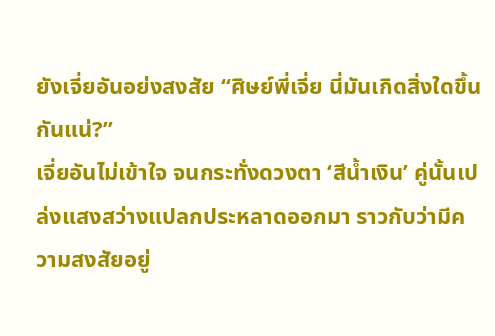ยังเจี่ยอันอย่งสงสัย “ศิษย์พี่เจี่ย นี่มันเกิดสิ่งใดขึ้นกันแน่?”
เจี่ยอันไม่เข้าใจ จนกระทั่งดวงตา ‘สีน้ำเงิน’ คู่นั้นเปล่งแสงสว่างแปลกประหลาดออกมา ราวกับว่ามีความสงสัยอยู่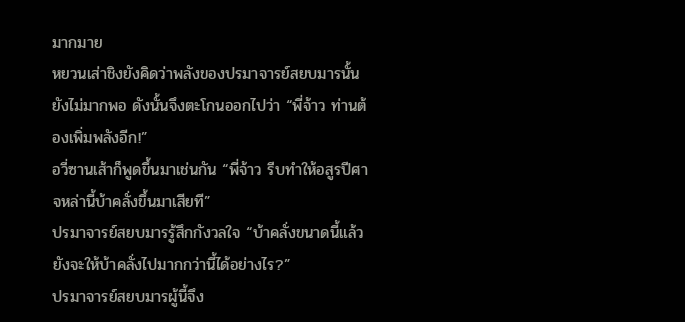มากมาย
หยวนเส่าชิงยังคิดว่าพลังของปรมาจารย์สยบมารนั้นยังไม่มากพอ ดังนั้นจึงตะโกนออกไปว่า “พี่จ้าว ท่านต้องเพิ่มพลังอีก!”
อวี่ซานเส้าก็พูดขึ้นมาเช่นกัน “พี่จ้าว รีบทำให้อสูรปีศาจหล่านี้บ้าคลั่งขึ้นมาเสียที”
ปรมาจารย์สยบมารรู้สึกกังวลใจ “บ้าคลั่งขนาดนี้แล้ว ยังจะให้บ้าคลั่งไปมากกว่านี้ได้อย่างไร?”
ปรมาจารย์สยบมารผู้นี้จึง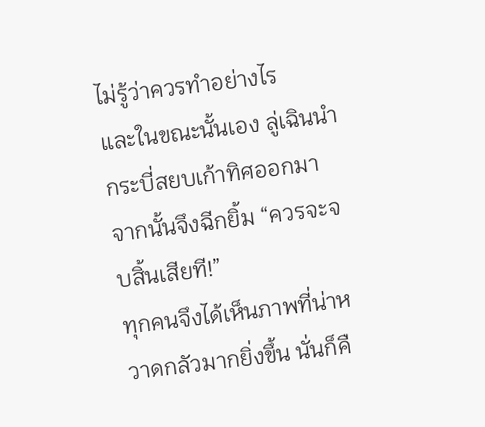ไม่รู้ว่าควรทำอย่างไร
และในขณะนั้นเอง ลู่เฉินนำกระบี่สยบเก้าทิศออกมา จากนั้นจึงฉีกยิ้ม “ควรจะจบสิ้นเสียที!”
ทุกคนจึงได้เห็นภาพที่น่าหวาดกลัวมากยิ่งขึ้น นั่นก็คื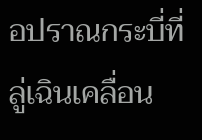อปราณกระบี่ที่ลู่เฉินเคลื่อน